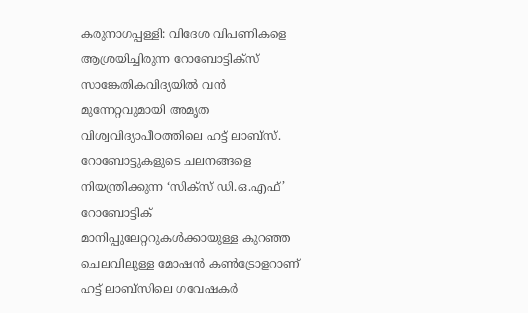കരുനാഗപ്പള്ളി: വിദേശ വിപണികളെ ആശ്രയിച്ചിരുന്ന റോബോട്ടിക്സ് സാങ്കേതികവിദ്യയിൽ വൻ മുന്നേറ്റവുമായി അമൃത വിശ്വവിദ്യാപീഠത്തിലെ ഹട്ട് ലാബ്സ്. റോബോട്ടുകളുടെ ചലനങ്ങളെ നിയന്ത്രിക്കുന്ന ‘സിക്സ് ഡി.ഒ.എഫ്’ റോബോട്ടിക് മാനിപ്പുലേറ്ററുകൾക്കായുള്ള കുറഞ്ഞ ചെലവിലുള്ള മോഷൻ കൺട്രോളറാണ് ഹട്ട് ലാബ്സിലെ ഗവേഷകർ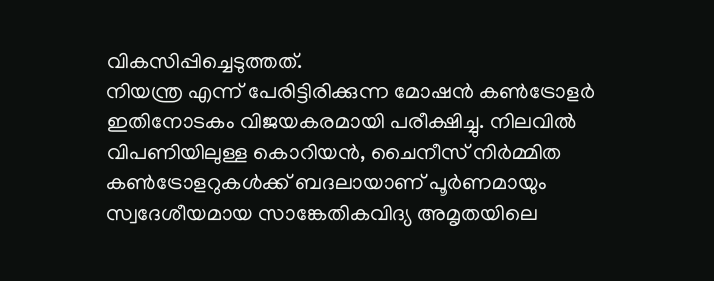വികസിപ്പിച്ചെടുത്തത്.
നിയന്ത്ര എന്ന് പേരിട്ടിരിക്കുന്ന മോഷൻ കൺട്രോളർ ഇതിനോടകം വിജയകരമായി പരീക്ഷിച്ചു. നിലവിൽ വിപണിയിലുള്ള കൊറിയൻ, ചൈനീസ് നിർമ്മിത കൺട്രോളറുകൾക്ക് ബദലായാണ് പൂർണമായും സ്വദേശീയമായ സാങ്കേതികവിദ്യ അമൃതയിലെ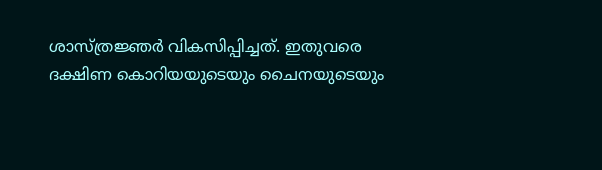ശാസ്ത്രജ്ഞർ വികസിപ്പിച്ചത്. ഇതുവരെ ദക്ഷിണ കൊറിയയുടെയും ചൈനയുടെയും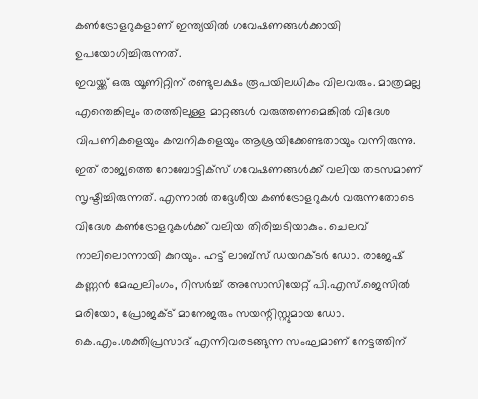കൺട്രോളറുകളാണ് ഇന്ത്യയിൽ ഗവേഷണങ്ങൾക്കായി ഉപയോഗിച്ചിരുന്നത്.
ഇവയ്ക്ക് ഒരു യൂണിറ്റിന് രണ്ടുലക്ഷം രൂപയിലധികം വിലവരും. മാത്രമല്ല എന്തെങ്കിലും തരത്തിലുള്ള മാറ്റങ്ങൾ വരുത്തണമെങ്കിൽ വിദേശ വിപണികളെയും കമ്പനികളെയും ആശ്രയിക്കേണ്ടതായും വന്നിരുന്നു. ഇത് രാജ്യത്തെ റോബോട്ടിക്സ് ഗവേഷണങ്ങൾക്ക് വലിയ തടസമാണ് സൃഷ്ടിച്ചിരുന്നത്. എന്നാൽ തദ്ദേശീയ കൺട്രോളറുകൾ വരുന്നതോടെ വിദേശ കൺട്രോളറുകൾക്ക് വലിയ തിരിച്ചടിയാകും. ചെലവ് നാലിലൊന്നായി കുറയും. ഹട്ട് ലാബ്സ് ഡയറക്ടർ ഡോ. രാജേഷ് കണ്ണൻ മേഘലിംഗം, റിസർച്ച് അസോസിയേറ്റ് പി.എസ്.ജെസിൽ മരിയോ, പ്രോജക്ട് മാനേജരും സയന്റിസ്റ്റുമായ ഡോ. കെ.എം.ശക്തിപ്രസാദ് എന്നിവരടങ്ങുന്ന സംഘമാണ് നേട്ടത്തിന്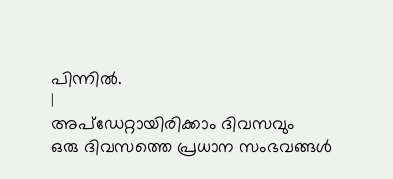പിന്നിൽ.
|
അപ്ഡേറ്റായിരിക്കാം ദിവസവും
ഒരു ദിവസത്തെ പ്രധാന സംഭവങ്ങൾ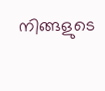നിങ്ങളുടെ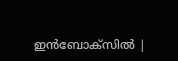ഇൻബോക്സിൽ |